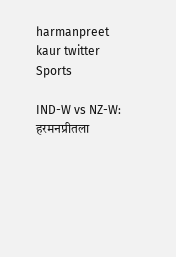harmanpreet kaur twitter
Sports

IND-W vs NZ-W: हरमनप्रीतला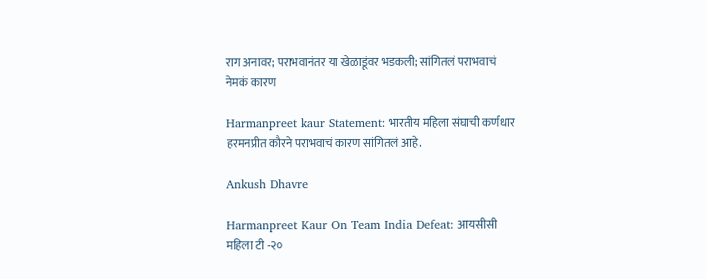राग अनावर; पराभवानंतर या खेळाडूंवर भडकली; सांगितलं पराभवाचं नेमकं कारण

Harmanpreet kaur Statement: भारतीय महिला संघाची कर्णधार हरमनप्रीत कौरने पराभवाचं कारण सांगितलं आहे.

Ankush Dhavre

Harmanpreet Kaur On Team India Defeat: आयसीसी महिला टी -२०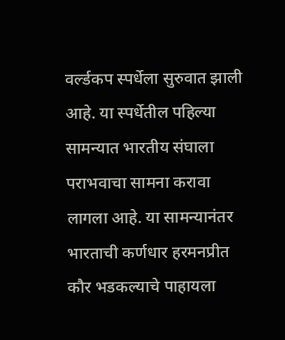वर्ल्डकप स्पर्धेला सुरुवात झाली आहे. या स्पर्धेतील पहिल्या सामन्यात भारतीय संघाला पराभवाचा सामना करावा लागला आहे. या सामन्यानंतर भारताची कर्णधार हरमनप्रीत कौर भडकल्याचे पाहायला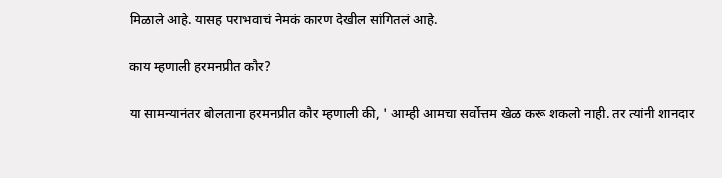मिळाले आहे. यासह पराभवाचं नेमकं कारण देखील सांगितलं आहे.

काय म्हणाली हरमनप्रीत कौर?

या सामन्यानंतर बोलताना हरमनप्रीत कौर म्हणाली की, ' आम्ही आमचा सर्वोत्तम खेळ करू शकलो नाही. तर त्यांनी शानदार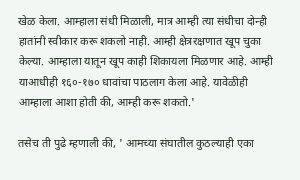खेळ केला. आम्हाला संधी मिळाली, मात्र आम्ही त्या संधीचा दोन्ही हातांनी स्वीकार करू शकलो नाही. आम्ही क्षेत्ररक्षणात खूप चुका केल्या. आम्हाला यातून खूप काही शिकायला मिळणार आहे. आम्ही याआधीही १६०-१७० धावांचा पाठलाग केला आहे. यावेळीही आम्हाला आशा होती की, आम्ही करू शकतो.'

तसेच ती पुढे म्हणाली की, ' आमच्या संघातील कुठल्याही एका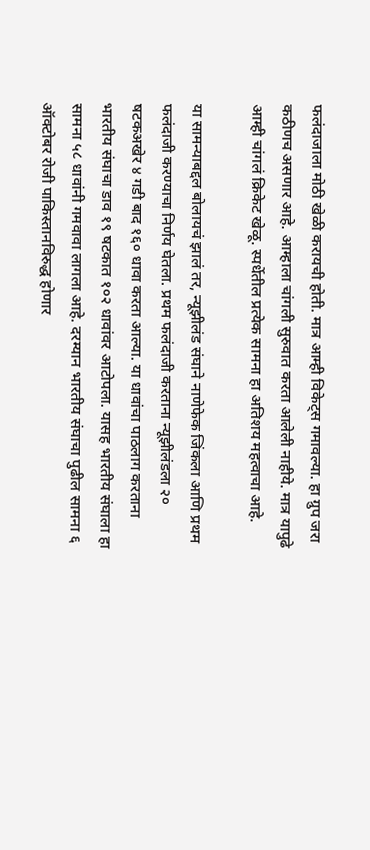फलंदाजाला मोठी खेळी करायची होती. मात्र आम्ही विकेट्स गमावल्या. हा ग्रुप जरा कठीणच असणार आहे. आम्हाला चांगली सुरुवात करता आलेली नाहीये. मात्र यापुढे आम्ही चांगलं क्रिकेट खेळू. स्पर्धेतील प्रत्येक सामना हा अतिशय महत्वाचा आहे.

या सामन्याबद्दल बोलायचं झालं तर, न्यूझीलंड संघाने नाणेफेक जिंकला आणि प्रथम फलंदाजी करण्याचा निर्णय घेतला. प्रथम फलंदाजी करताना न्यूझीलंडला २० षटकअखेर ४ गडी बाद १६० धावा करता आल्या. या धावांचा पाठलाग करताना भारतीय संघाचा डाव १९ षटकात १०२ धावांवर आटोपला. यासह भारतीय संघाला हा सामना ५८ धावांनी गमवावा लागला आहे. दरम्यान भारतीय संघाचा पुढील सामना ६ ऑक्टोबर रोजी पाकिस्तानविरुद्ध होणार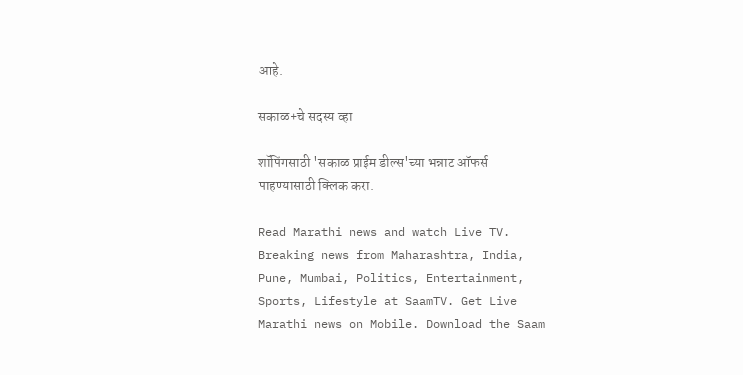आहे.

सकाळ+चे सदस्य व्हा

शॉपिंगसाठी 'सकाळ प्राईम डील्स'च्या भन्नाट ऑफर्स पाहण्यासाठी क्लिक करा.

Read Marathi news and watch Live TV. Breaking news from Maharashtra, India, Pune, Mumbai, Politics, Entertainment, Sports, Lifestyle at SaamTV. Get Live Marathi news on Mobile. Download the Saam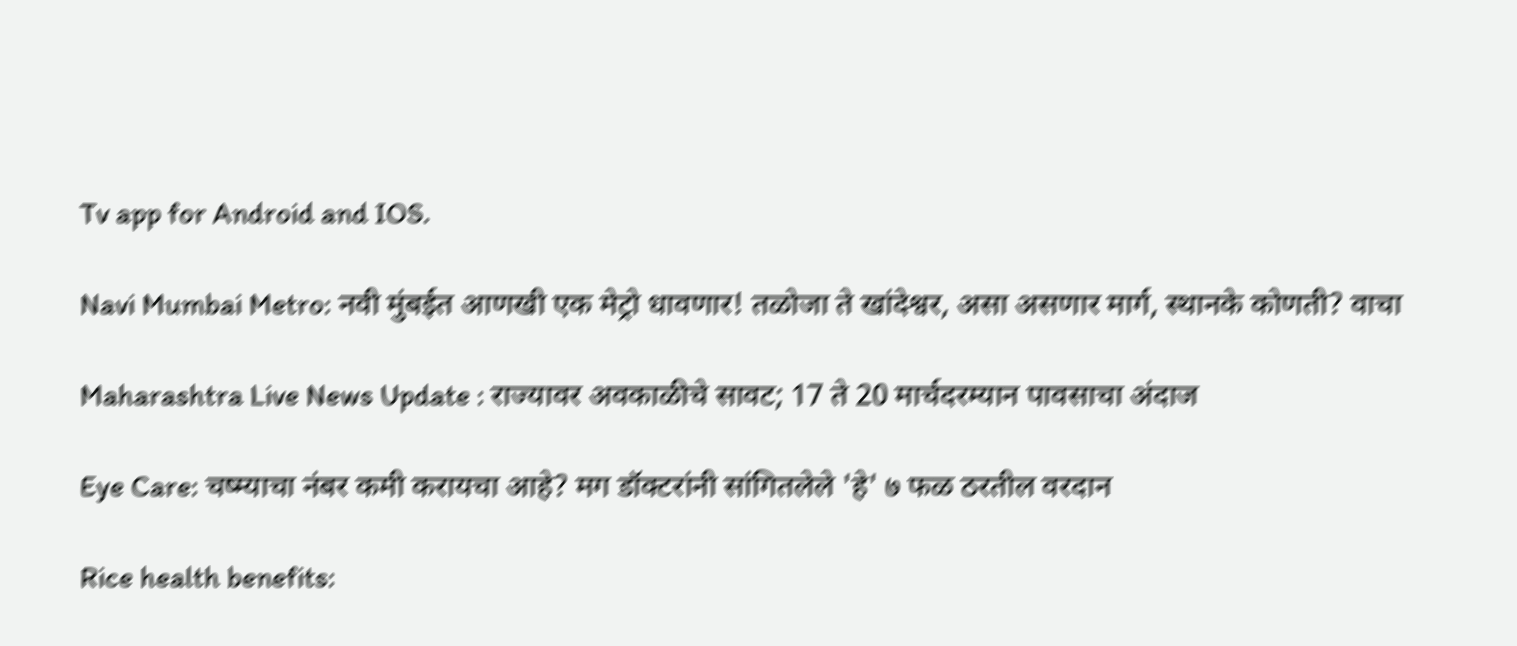Tv app for Android and IOS.

Navi Mumbai Metro: नवी मुंबईत आणखी एक मेट्रो धावणार! तळोजा ते खांदेश्वर, असा असणार मार्ग, स्थानके कोणती? वाचा

Maharashtra Live News Update : राज्यावर अवकाळीचे सावट; 17 ते 20 मार्चदरम्यान पावसाचा अंदाज

Eye Care: चष्म्याचा नंबर कमी करायचा आहे? मग डॉक्टरांनी सांगितलेले 'हे' ७ फळ ठरतील वरदान

Rice health benefits: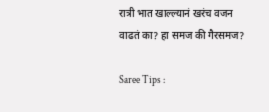रात्री भात खाल्ल्यानं खरंच वजन वाढतं का? हा समज की गैरसमज?

Saree Tips :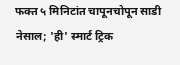फक्त ५ मिनिटांत चापूनचोपून साडी नेसाल; 'ही' स्मार्ट ट्रिक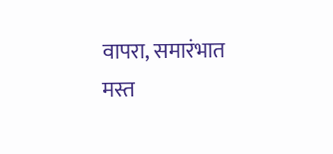वापरा, समारंभात मस्त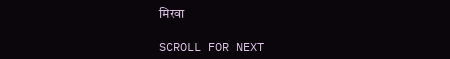मिरवा

SCROLL FOR NEXT